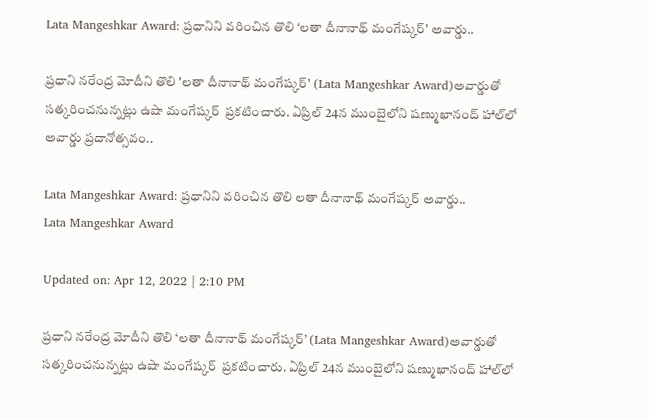Lata Mangeshkar Award: ప్రధానిని వరించిన తొలి ‘లతా దీనానాథ్‌ మంగేష్కర్‌’ అవార్డు..

ప్రధాని నరేంద్ర మోదీని తొలి 'లతా దీనానాథ్‌ మంగేష్కర్‌' (Lata Mangeshkar Award)అవార్డుతో సత్కరించనున్నట్లు ఉషా మంగేష్కర్‌  ప్రకటించారు. ఏప్రిల్ 24న ముంబైలోని షణ్ముఖానంద్ హాల్‌లో అవార్డు ప్రదానోత్సవం..

Lata Mangeshkar Award: ప్రధానిని వరించిన తొలి లతా దీనానాథ్‌ మంగేష్కర్‌ అవార్డు..
Lata Mangeshkar Award

Updated on: Apr 12, 2022 | 2:10 PM

ప్రధాని నరేంద్ర మోదీని తొలి ‘లతా దీనానాథ్‌ మంగేష్కర్‌’ (Lata Mangeshkar Award)అవార్డుతో సత్కరించనున్నట్లు ఉషా మంగేష్కర్‌  ప్రకటించారు. ఏప్రిల్ 24న ముంబైలోని షణ్ముఖానంద్ హాల్‌లో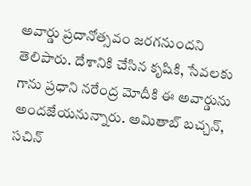అవార్డు ప్రదానోత్సవం జరగనుందని తెలిపారు. దేశానికి చేసిన కృషికి, సేవలకు గాను ప్రధాని నరేంద్ర మోదీకి ఈ అవార్డును అందజేయనున్నారు. అమితాబ్ బచ్చన్, సచిన్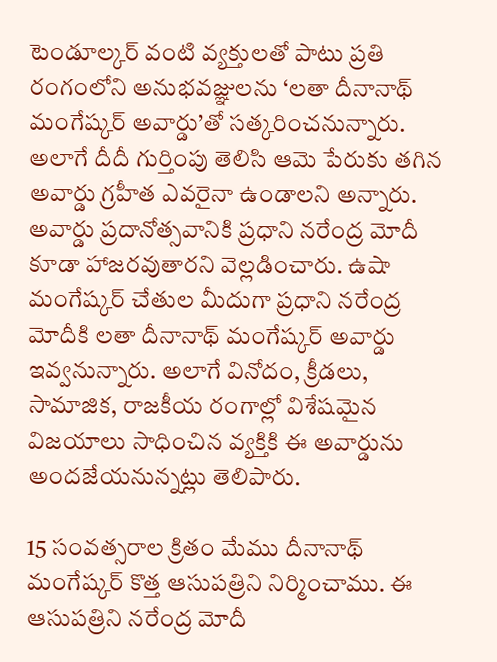టెండూల్కర్ వంటి వ్యక్తులతో పాటు ప్రతి రంగంలోని అనుభవజ్ఞులను ‘లతా దీనానాథ్ మంగేష్కర్ అవార్డు’తో సత్కరించనున్నారు. అలాగే దీదీ గుర్తింపు తెలిసి ఆమె పేరుకు తగిన అవార్డు గ్రహీత ఎవరైనా ఉండాలని అన్నారు. అవార్డు ప్రదానోత్సవానికి ప్రధాని నరేంద్ర మోదీ కూడా హాజరవుతారని వెల్లడించారు. ఉషా మంగేష్కర్ చేతుల మీదుగా ప్రధాని నరేంద్ర మోదీకి లతా దీనానాథ్ మంగేష్కర్ అవార్డు ఇవ్వనున్నారు. అలాగే వినోదం, క్రీడలు, సామాజిక, రాజకీయ రంగాల్లో విశేషమైన విజయాలు సాధించిన వ్యక్తికి ఈ అవార్డును అందజేయనున్నట్లు తెలిపారు.

15 సంవత్సరాల క్రితం మేము దీనానాథ్ మంగేష్కర్ కొత్త ఆసుపత్రిని నిర్మించాము. ఈ ఆసుపత్రిని నరేంద్ర మోదీ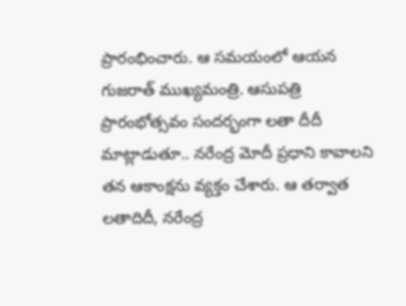ప్రారంభించారు. ఆ సమయంలో ఆయన గుజరాత్ ముఖ్యమంత్రి. ఆసుపత్రి ప్రారంభోత్సవం సందర్భంగా లతా దీదీ మాట్లాడుతూ.. నరేంద్ర మోదీ ప్రధాని కావాలని తన ఆకాంక్షను వ్యక్తం చేశారు. ఆ తర్వాత లతాదిదీ, నరేంద్ర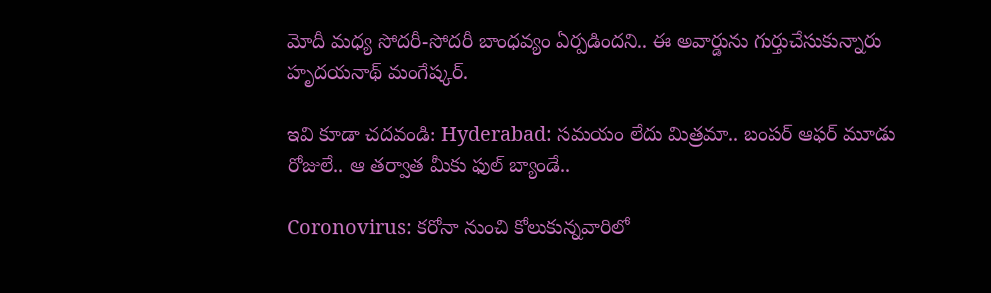మోదీ మధ్య సోదరీ-సోదరీ బాంధవ్యం ఏర్పడిందని.. ఈ అవార్డును గుర్తుచేసుకున్నారు హృదయనాథ్ మంగేష్కర్.

ఇవి కూడా చదవండి: Hyderabad: సమయం లేదు మిత్రమా.. బంపర్ ఆఫర్ మూడు రోజులే.. ఆ తర్వాత మీకు ఫుల్ బ్యాండే..

Coronovirus: కరోనా నుంచి కోలుకున్నవారిలో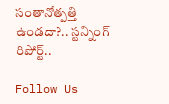సంతానోత్పత్తి ఉండదా?.. స్టన్నింగ్ రిపోర్ట్..

Follow Us